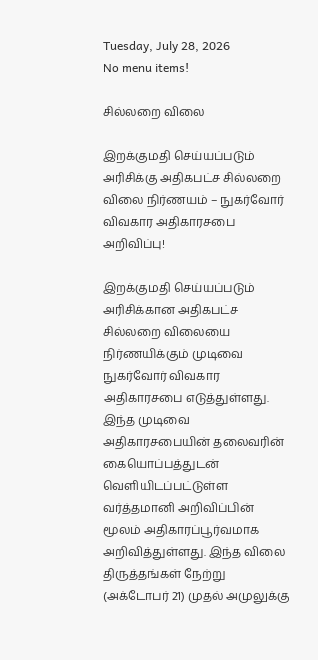Tuesday, July 28, 2026
No menu items!

சில்லறை விலை

இறக்குமதி செய்யப்படும் அரிசிக்கு அதிகபட்ச சில்லறை விலை நிர்ணயம் – நுகர்வோர் விவகார அதிகாரசபை அறிவிப்பு!

இறக்குமதி செய்யப்படும் அரிசிக்கான அதிகபட்ச சில்லறை விலையை நிர்ணயிக்கும் முடிவை நுகர்வோர் விவகார அதிகாரசபை எடுத்துள்ளது. இந்த முடிவை அதிகாரசபையின் தலைவரின் கையொப்பத்துடன் வெளியிடப்பட்டுள்ள வர்த்தமானி அறிவிப்பின் மூலம் அதிகாரப்பூர்வமாக அறிவித்துள்ளது. இந்த விலை திருத்தங்கள் நேற்று (அக்டோபர் 21) முதல் அமுலுக்கு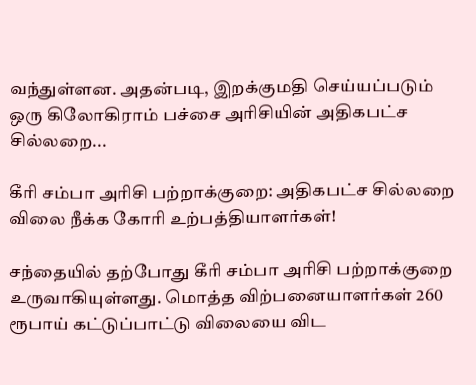வந்துள்ளன. அதன்படி, இறக்குமதி செய்யப்படும் ஒரு கிலோகிராம் பச்சை அரிசியின் அதிகபட்ச சில்லறை...

கீரி சம்பா அரிசி பற்றாக்குறை: அதிகபட்ச சில்லறை விலை நீக்க கோரி உற்பத்தியாளர்கள்!

சந்தையில் தற்போது கீரி சம்பா அரிசி பற்றாக்குறை உருவாகியுள்ளது. மொத்த விற்பனையாளர்கள் 260 ரூபாய் கட்டுப்பாட்டு விலையை விட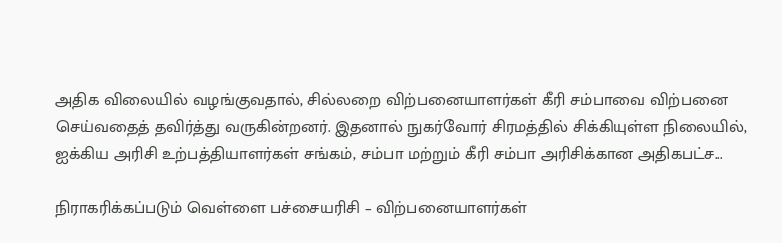அதிக விலையில் வழங்குவதால், சில்லறை விற்பனையாளர்கள் கீரி சம்பாவை விற்பனை செய்வதைத் தவிர்த்து வருகின்றனர். இதனால் நுகர்வோர் சிரமத்தில் சிக்கியுள்ள நிலையில், ஐக்கிய அரிசி உற்பத்தியாளர்கள் சங்கம், சம்பா மற்றும் கீரி சம்பா அரிசிக்கான அதிகபட்ச...

நிராகரிக்கப்படும் வெள்ளை பச்சையரிசி – விற்பனையாளர்கள்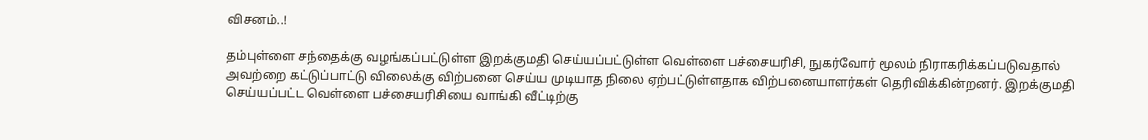விசனம்..!

தம்புள்ளை சந்தைக்கு வழங்கப்பட்டுள்ள இறக்குமதி செய்யப்பட்டுள்ள வெள்ளை பச்சையரிசி, நுகர்வோர் மூலம் நிராகரிக்கப்படுவதால் அவற்றை கட்டுப்பாட்டு விலைக்கு விற்பனை செய்ய முடியாத நிலை ஏற்பட்டுள்ளதாக விற்பனையாளர்கள் தெரிவிக்கின்றனர். இறக்குமதி செய்யப்பட்ட வெள்ளை பச்சையரிசியை வாங்கி வீட்டிற்கு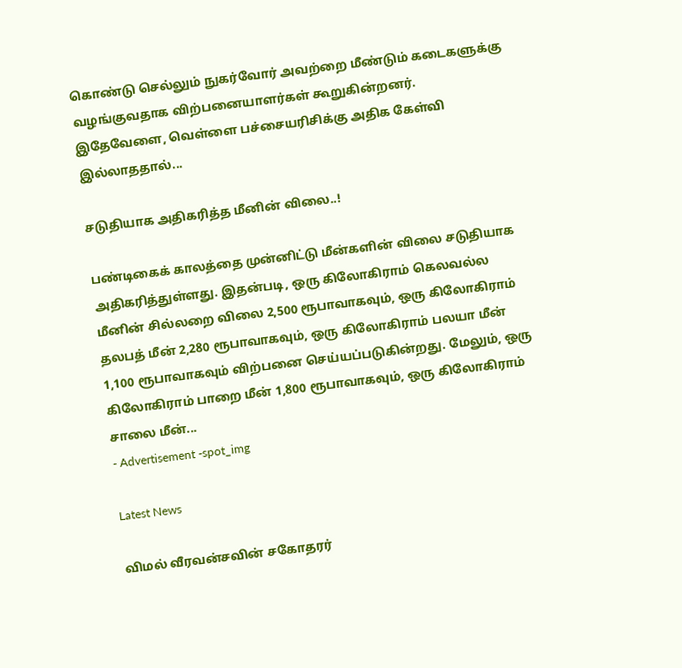கொண்டு செல்லும் நுகர்வோர் அவற்றை மீண்டும் கடைகளுக்கு வழங்குவதாக விற்பனையாளர்கள் கூறுகின்றனர். இதேவேளை, வெள்ளை பச்சையரிசிக்கு அதிக கேள்வி இல்லாததால்...

சடுதியாக அதிகரித்த மீனின் விலை..!

பண்டிகைக் காலத்தை முன்னிட்டு மீன்களின் விலை சடுதியாக அதிகரித்துள்ளது. இதன்படி, ஒரு கிலோகிராம் கெலவல்ல மீனின் சில்லறை விலை 2,500 ரூபாவாகவும், ஒரு கிலோகிராம் தலபத் மீன் 2,280 ரூபாவாகவும், ஒரு கிலோகிராம் பலயா மீன் 1,100 ரூபாவாகவும் விற்பனை செய்யப்படுகின்றது. மேலும், ஒரு கிலோகிராம் பாறை மீன் 1,800 ரூபாவாகவும், ஒரு கிலோகிராம் சாலை மீன்...
- Advertisement -spot_img

Latest News

விமல் வீரவன்சவின் சகோதரர்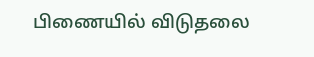பிணையில் விடுதலை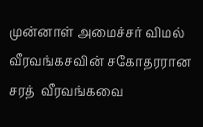முன்னாள் அமைச்சர் விமல் வீரவங்கசவின் சகோதரரான சரத்  வீரவங்கவை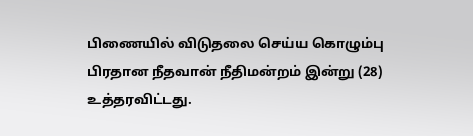பிணையில் விடுதலை செய்ய கொழும்பு பிரதான நீதவான் நீதிமன்றம் இன்று (28) உத்தரவிட்டது.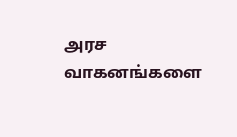அரச வாகனங்களை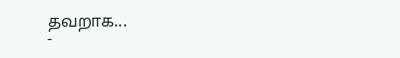தவறாக...
-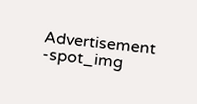Advertisement -spot_img